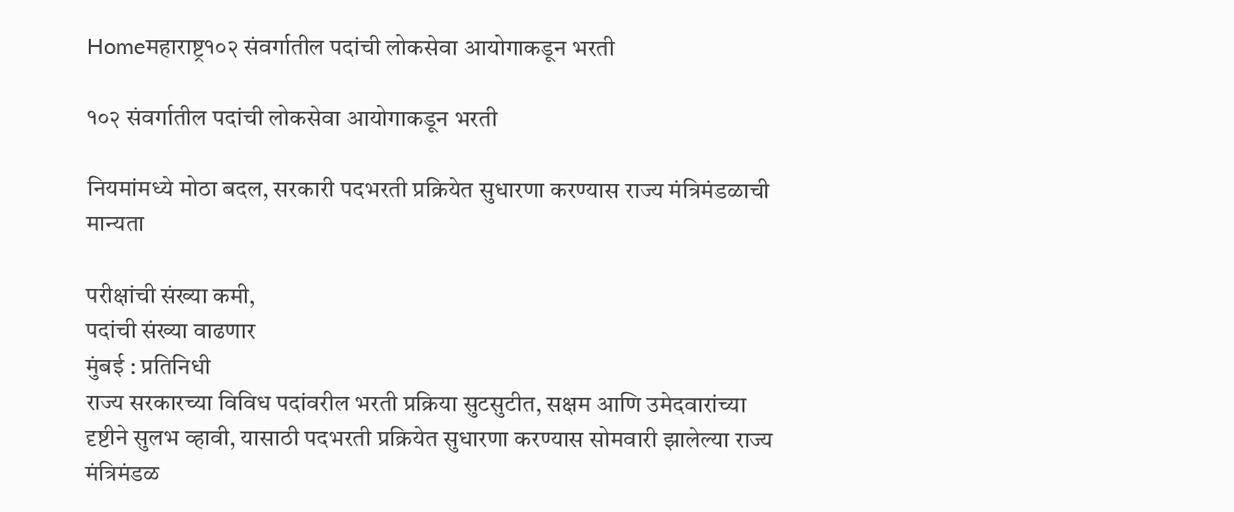Homeमहाराष्ट्र१०२ संवर्गातील पदांची लोकसेवा आयोगाकडून भरती

१०२ संवर्गातील पदांची लोकसेवा आयोगाकडून भरती

नियमांमध्ये मोठा बदल, सरकारी पदभरती प्रक्रियेत सुधारणा करण्यास राज्य मंत्रिमंडळाची मान्यता

परीक्षांची संख्या कमी,
पदांची संख्या वाढणार
मुंबई : प्रतिनिधी
राज्य सरकारच्या विविध पदांवरील भरती प्रक्रिया सुटसुटीत, सक्षम आणि उमेदवारांच्या दृष्टीने सुलभ व्हावी, यासाठी पदभरती प्रक्रियेत सुधारणा करण्यास सोमवारी झालेल्या राज्य मंत्रिमंडळ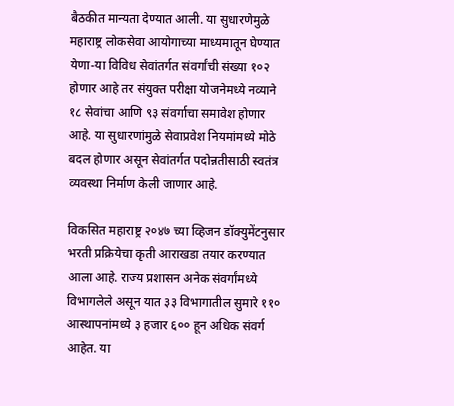बैठकीत मान्यता देण्यात आली. या सुधारणेमुळे महाराष्ट्र लोकसेवा आयोगाच्या माध्यमातून घेण्यात येणा-या विविध सेवांतर्गत संवर्गांची संख्या १०२ होणार आहे तर संयुक्त परीक्षा योजनेमध्ये नव्याने १८ सेवांचा आणि ९३ संवर्गाचा समावेश होणार आहे. या सुधारणांमुळे सेवाप्रवेश नियमांमध्ये मोठे बदल होणार असून सेवांतर्गत पदोन्नतीसाठी स्वतंत्र व्यवस्था निर्माण केली जाणार आहे.

विकसित महाराष्ट्र २०४७ च्या व्हिजन डॉक्युमेंटनुसार भरती प्रक्रियेचा कृती आराखडा तयार करण्यात आला आहे. राज्य प्रशासन अनेक संवर्गांमध्ये विभागलेले असून यात ३३ विभागातील सुमारे ११० आस्थापनांमध्ये ३ हजार ६०० हून अधिक संवर्ग आहेत. या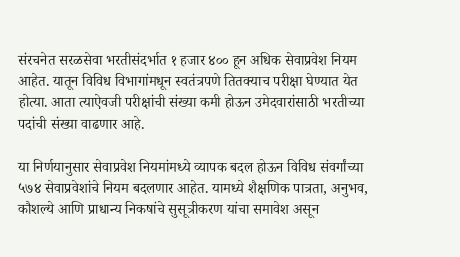संरचनेत सरळसेवा भरतीसंदर्भात १ हजार ४०० हून अधिक सेवाप्रवेश नियम आहेत. यातून विविध विभागांमधून स्वतंत्रपणे तितक्याच परीक्षा घेण्यात येत होत्या. आता त्याऐवजी परीक्षांची संख्या कमी होऊन उमेदवारांसाठी भरतीच्या पदांची संख्या वाढणार आहे.

या निर्णयानुसार सेवाप्रवेश नियमांमध्ये व्यापक बदल होऊन विविध संवर्गांच्या ५७४ सेवाप्रवेशांचे नियम बदलणार आहेत. यामध्ये शैक्षणिक पात्रता, अनुभव, कौशल्ये आणि प्राधान्य निकषांचे सुसूत्रीकरण यांचा समावेश असून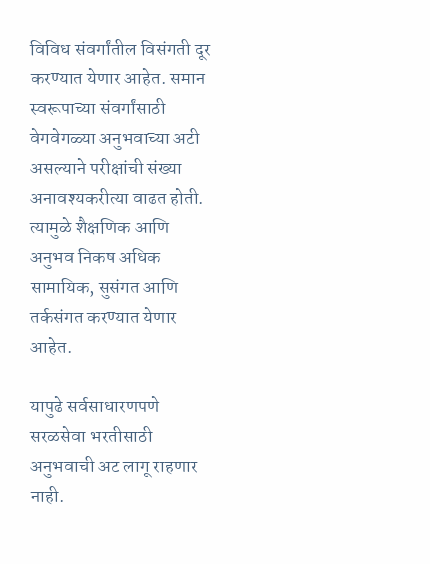विविध संवर्गांतील विसंगती दूर करण्यात येणार आहेत. समान स्वरूपाच्या संवर्गांसाठी वेगवेगळ्या अनुभवाच्या अटी असल्याने परीक्षांची संख्या अनावश्यकरीत्या वाढत होती. त्यामुळे शैक्षणिक आणि अनुभव निकष अधिक सामायिक, सुसंगत आणि तर्कसंगत करण्यात येणार आहेत.

यापुढे सर्वसाधारणपणे सरळसेवा भरतीसाठी अनुभवाची अट लागू राहणार नाही.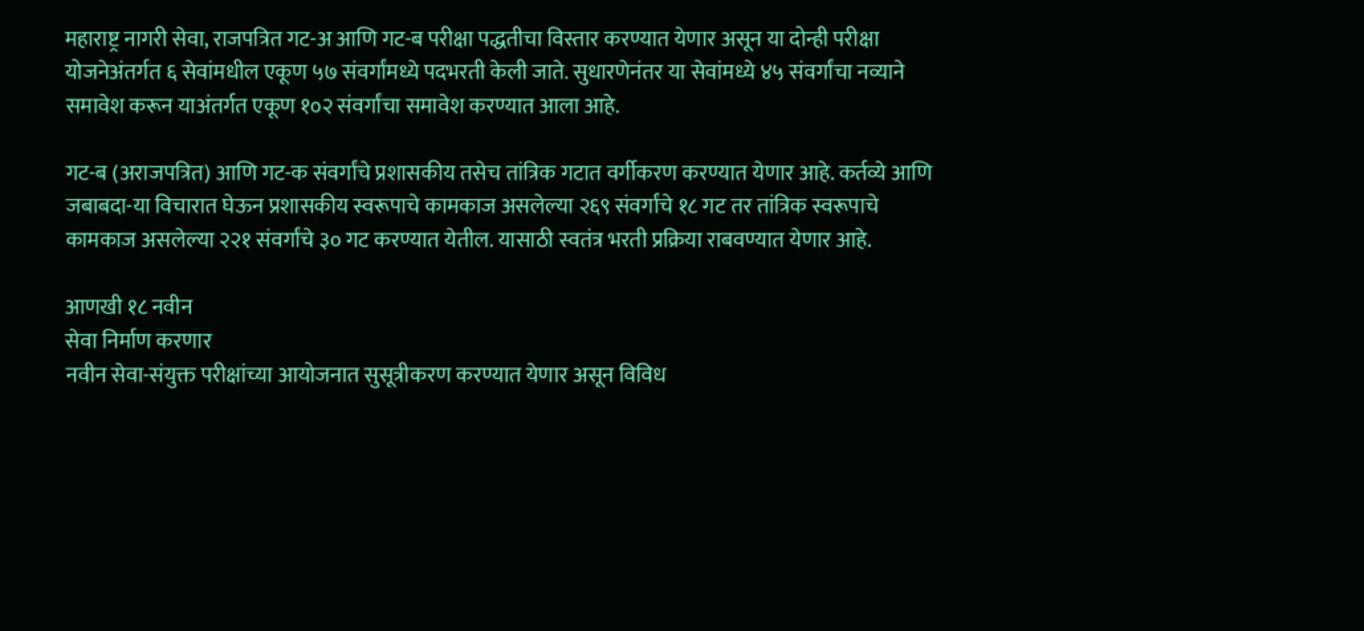महाराष्ट्र नागरी सेवा, राजपत्रित गट-अ आणि गट-ब परीक्षा पद्धतीचा विस्तार करण्यात येणार असून या दोन्ही परीक्षा योजनेअंतर्गत ६ सेवांमधील एकूण ५७ संवर्गांमध्ये पदभरती केली जाते. सुधारणेनंतर या सेवांमध्ये ४५ संवर्गांचा नव्याने समावेश करून याअंतर्गत एकूण १०२ संवर्गांचा समावेश करण्यात आला आहे.

गट-ब (अराजपत्रित) आणि गट-क संवर्गांचे प्रशासकीय तसेच तांत्रिक गटात वर्गीकरण करण्यात येणार आहे. कर्तव्ये आणि जबाबदा-या विचारात घेऊन प्रशासकीय स्वरूपाचे कामकाज असलेल्या २६९ संवर्गांचे १८ गट तर तांत्रिक स्वरूपाचे कामकाज असलेल्या २२१ संवर्गांचे ३० गट करण्यात येतील. यासाठी स्वतंत्र भरती प्रक्रिया राबवण्यात येणार आहे.

आणखी १८ नवीन
सेवा निर्माण करणार
नवीन सेवा-संयुक्त परीक्षांच्या आयोजनात सुसूत्रीकरण करण्यात येणार असून विविध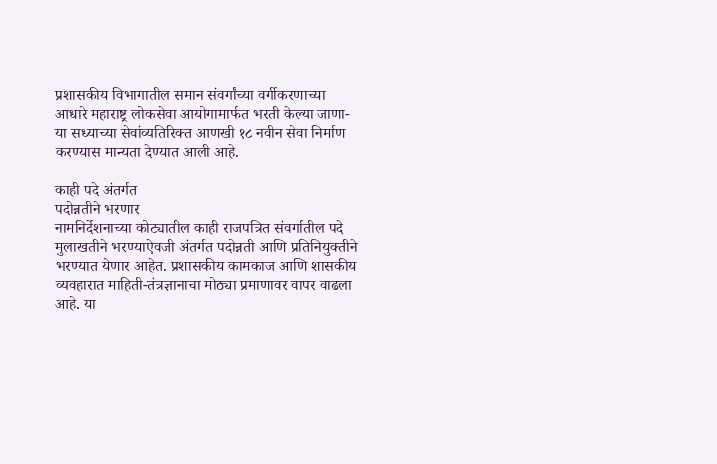प्रशासकीय विभागातील समान संवर्गांच्या वर्गीकरणाच्या आधारे महाराष्ट्र लोकसेवा आयोगामार्फत भरती केल्या जाणा-या सध्याच्या सेवांव्यतिरिक्त आणखी १८ नवीन सेवा निर्माण करण्यास मान्यता देण्यात आली आहे.

काही पदे अंतर्गत
पदोन्नतीने भरणार
नामनिर्देशनाच्या कोट्यातील काही राजपत्रित संवर्गातील पदे मुलाखतीने भरण्याऐवजी अंतर्गत पदोन्नती आणि प्रतिनियुक्तीने भरण्यात येणार आहेत. प्रशासकीय कामकाज आणि शासकीय व्यवहारात माहिती-तंत्रज्ञानाचा मोठ्या प्रमाणावर वापर वाढला आहे. या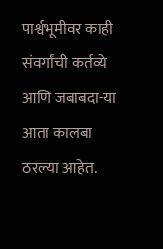पार्श्वभूमीवर काही संवर्गांची कर्तव्ये आणि जबाबदा-या आता कालबा ठरल्या आहेत.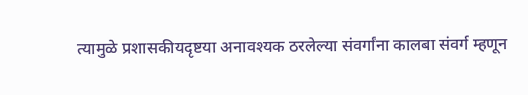त्यामुळे प्रशासकीयदृष्टया अनावश्यक ठरलेल्या संवर्गांना कालबा संवर्ग म्हणून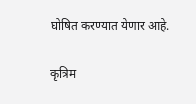घोषित करण्यात येणार आहे.

कृत्रिम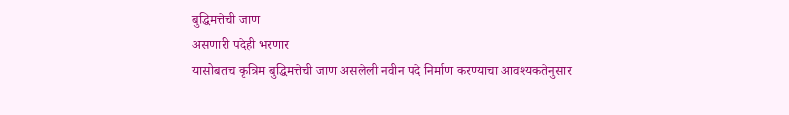बुद्धिमत्तेची जाण
असणारी पदेही भरणार
यासोबतच कृत्रिम बुद्धिमत्तेची जाण असलेली नवीन पदे निर्माण करण्याचा आवश्यकतेनुसार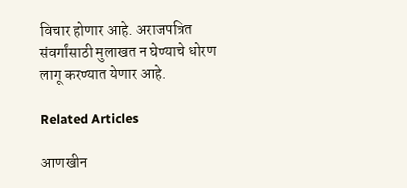विचार होणार आहे. अराजपत्रित संवर्गांसाठी मुलाखत न घेण्याचे धोरण लागू करण्यात येणार आहे.

Related Articles

आणखीन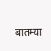बातम्या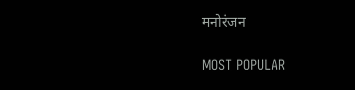मनोरंजन

MOST POPULAR